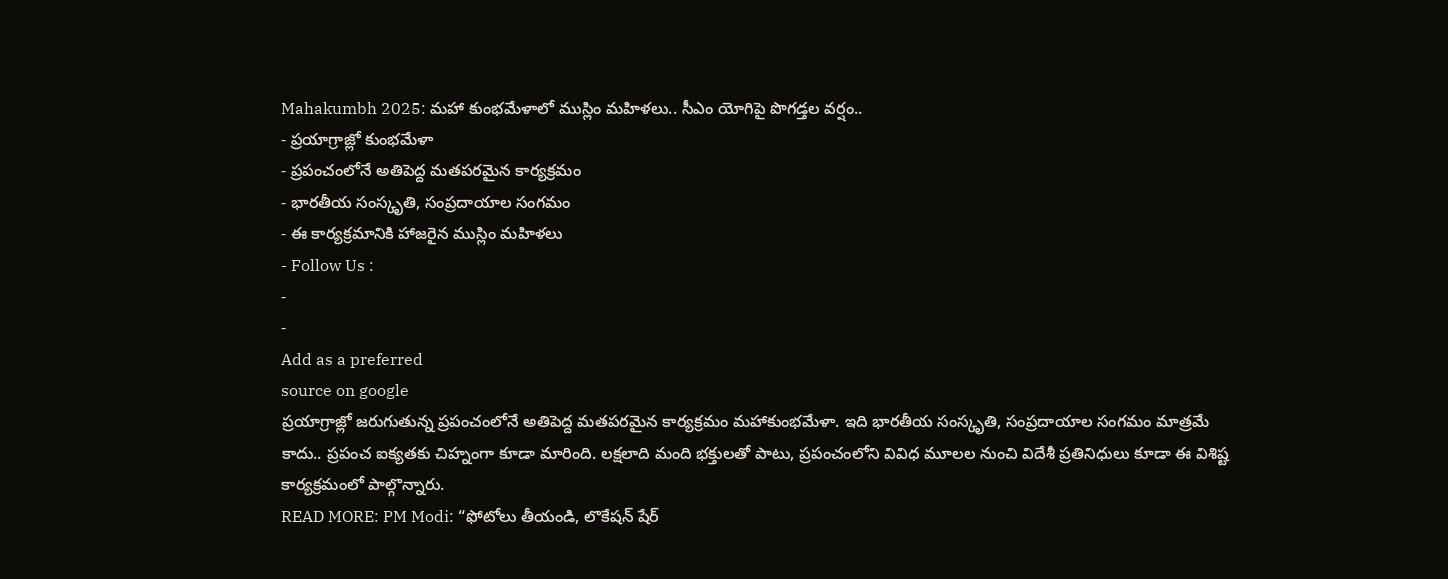Mahakumbh 2025: మహా కుంభమేళాలో ముస్లిం మహిళలు.. సీఎం యోగిపై పొగడ్తల వర్షం..
- ప్రయాగ్రాజ్లో కుంభమేళా
- ప్రపంచంలోనే అతిపెద్ద మతపరమైన కార్యక్రమం
- భారతీయ సంస్కృతి, సంప్రదాయాల సంగమం
- ఈ కార్యక్రమానికి హాజరైన ముస్లిం మహిళలు
- Follow Us :
-
-
Add as a preferred
source on google
ప్రయాగ్రాజ్లో జరుగుతున్న ప్రపంచంలోనే అతిపెద్ద మతపరమైన కార్యక్రమం మహాకుంభమేళా. ఇది భారతీయ సంస్కృతి, సంప్రదాయాల సంగమం మాత్రమే కాదు.. ప్రపంచ ఐక్యతకు చిహ్నంగా కూడా మారింది. లక్షలాది మంది భక్తులతో పాటు, ప్రపంచంలోని వివిధ మూలల నుంచి విదేశీ ప్రతినిధులు కూడా ఈ విశిష్ట కార్యక్రమంలో పాల్గొన్నారు.
READ MORE: PM Modi: “ఫోటోలు తీయండి, లొకేషన్ షేర్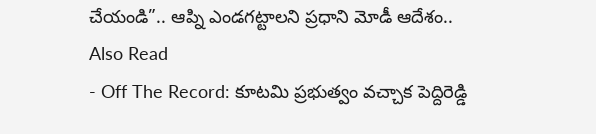చేయండి”.. ఆప్ని ఎండగట్టాలని ప్రధాని మోడీ ఆదేశం..
Also Read
- Off The Record: కూటమి ప్రభుత్వం వచ్చాక పెద్దిరెడ్డి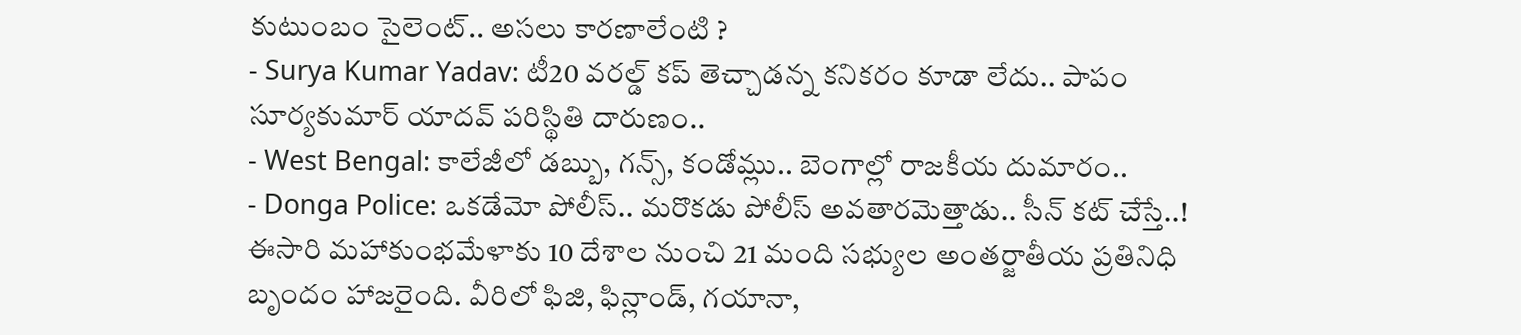కుటుంబం సైలెంట్.. అసలు కారణాలేంటి ?
- Surya Kumar Yadav: టీ20 వరల్డ్ కప్ తెచ్చాడన్న కనికరం కూడా లేదు.. పాపం సూర్యకుమార్ యాదవ్ పరిస్థితి దారుణం..
- West Bengal: కాలేజీలో డబ్బు, గన్స్, కండోమ్లు.. బెంగాల్లో రాజకీయ దుమారం..
- Donga Police: ఒకడేమో పోలీస్.. మరొకడు పోలీస్ అవతారమెత్తాడు.. సీన్ కట్ చేస్తే..!
ఈసారి మహాకుంభమేళాకు 10 దేశాల నుంచి 21 మంది సభ్యుల అంతర్జాతీయ ప్రతినిధి బృందం హాజరైంది. వీరిలో ఫిజి, ఫిన్లాండ్, గయానా,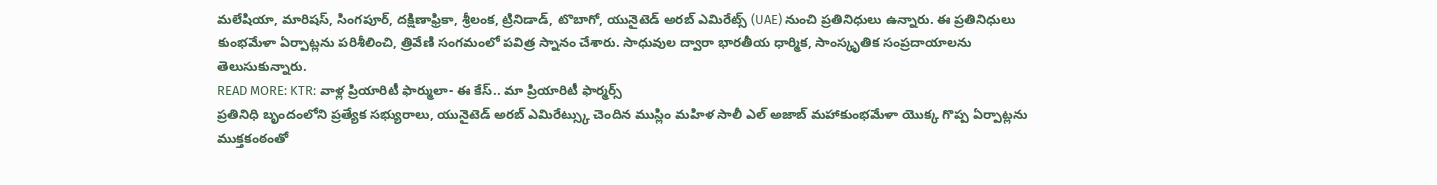మలేషియా, మారిషస్, సింగపూర్, దక్షిణాఫ్రికా, శ్రీలంక, ట్రినిడాడ్, టొబాగో, యునైటెడ్ అరబ్ ఎమిరేట్స్ (UAE) నుంచి ప్రతినిధులు ఉన్నారు. ఈ ప్రతినిధులు కుంభమేళా ఏర్పాట్లను పరిశీలించి, త్రివేణి సంగమంలో పవిత్ర స్నానం చేశారు. సాధువుల ద్వారా భారతీయ ధార్మిక, సాంస్కృతిక సంప్రదాయాలను తెలుసుకున్నారు.
READ MORE: KTR: వాళ్ల ప్రియారిటీ ఫార్ములా- ఈ కేస్.. మా ప్రియారిటీ ఫార్మర్స్
ప్రతినిధి బృందంలోని ప్రత్యేక సభ్యురాలు, యునైటెడ్ అరబ్ ఎమిరేట్స్కు చెందిన ముస్లిం మహిళ సాలీ ఎల్ అజాబ్ మహాకుంభమేళా యొక్క గొప్ప ఏర్పాట్లను ముక్తకంఠంతో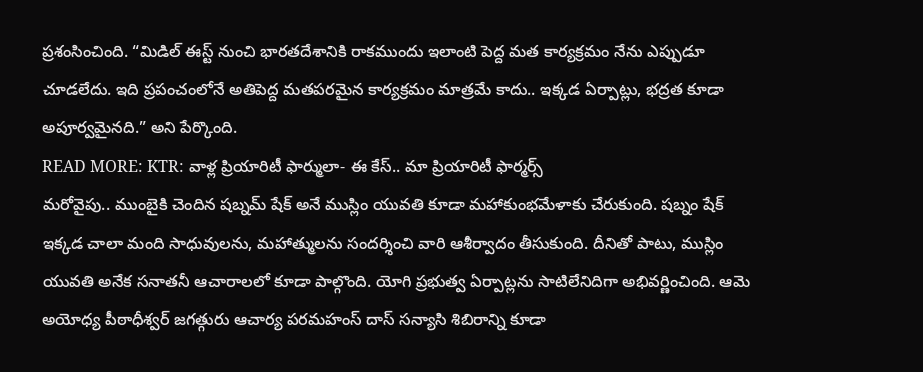ప్రశంసించింది. “మిడిల్ ఈస్ట్ నుంచి భారతదేశానికి రాకముందు ఇలాంటి పెద్ద మత కార్యక్రమం నేను ఎప్పుడూ చూడలేదు. ఇది ప్రపంచంలోనే అతిపెద్ద మతపరమైన కార్యక్రమం మాత్రమే కాదు.. ఇక్కడ ఏర్పాట్లు, భద్రత కూడా అపూర్వమైనది.” అని పేర్కొంది.
READ MORE: KTR: వాళ్ల ప్రియారిటీ ఫార్ములా- ఈ కేస్.. మా ప్రియారిటీ ఫార్మర్స్
మరోవైపు.. ముంబైకి చెందిన షబ్నమ్ షేక్ అనే ముస్లిం యువతి కూడా మహాకుంభమేళాకు చేరుకుంది. షబ్నం షేక్ ఇక్కడ చాలా మంది సాధువులను, మహాత్ములను సందర్శించి వారి ఆశీర్వాదం తీసుకుంది. దీనితో పాటు, ముస్లిం యువతి అనేక సనాతనీ ఆచారాలలో కూడా పాల్గొంది. యోగి ప్రభుత్వ ఏర్పాట్లను సాటిలేనిదిగా అభివర్ణించింది. ఆమె అయోధ్య పీఠాధీశ్వర్ జగత్గురు ఆచార్య పరమహంస్ దాస్ సన్యాసి శిబిరాన్ని కూడా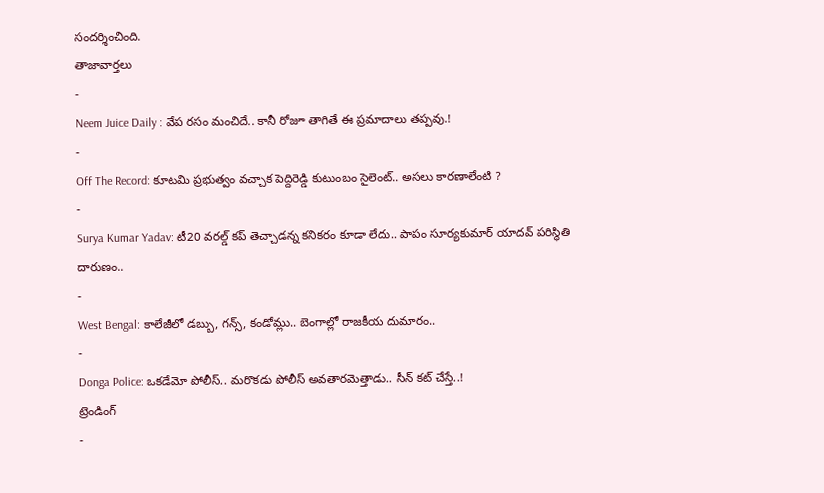సందర్శించింది.
తాజావార్తలు
-
Neem Juice Daily : వేప రసం మంచిదే.. కానీ రోజూ తాగితే ఈ ప్రమాదాలు తప్పవు.!
-
Off The Record: కూటమి ప్రభుత్వం వచ్చాక పెద్దిరెడ్డి కుటుంబం సైలెంట్.. అసలు కారణాలేంటి ?
-
Surya Kumar Yadav: టీ20 వరల్డ్ కప్ తెచ్చాడన్న కనికరం కూడా లేదు.. పాపం సూర్యకుమార్ యాదవ్ పరిస్థితి దారుణం..
-
West Bengal: కాలేజీలో డబ్బు, గన్స్, కండోమ్లు.. బెంగాల్లో రాజకీయ దుమారం..
-
Donga Police: ఒకడేమో పోలీస్.. మరొకడు పోలీస్ అవతారమెత్తాడు.. సీన్ కట్ చేస్తే..!
ట్రెండింగ్
-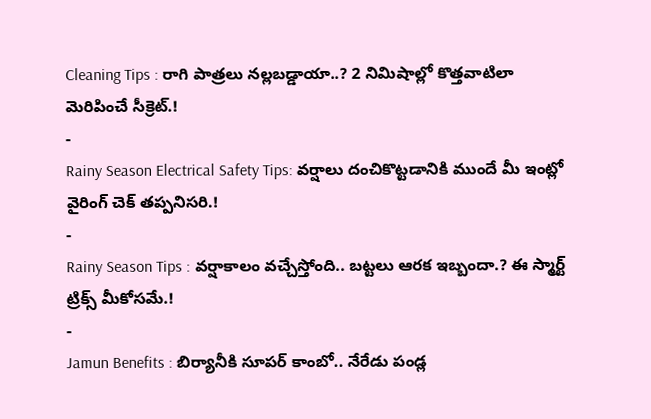Cleaning Tips : రాగి పాత్రలు నల్లబడ్డాయా..? 2 నిమిషాల్లో కొత్తవాటిలా మెరిపించే సీక్రెట్.!
-
Rainy Season Electrical Safety Tips: వర్షాలు దంచికొట్టడానికి ముందే మీ ఇంట్లో వైరింగ్ చెక్ తప్పనిసరి.!
-
Rainy Season Tips : వర్షాకాలం వచ్చేస్తోంది.. బట్టలు ఆరక ఇబ్బందా.? ఈ స్మార్ట్ ట్రిక్స్ మీకోసమే.!
-
Jamun Benefits : బిర్యానీకి సూపర్ కాంబో.. నేరేడు పండ్ల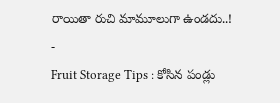రాయితా రుచి మామూలుగా ఉండదు..!
-
Fruit Storage Tips : కోసిన పండ్లు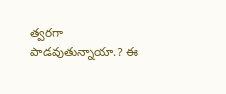త్వరగా పాడవుతున్నాయా.? ఈ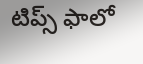టిప్స్ ఫాలో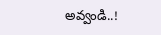అవ్వండి..!